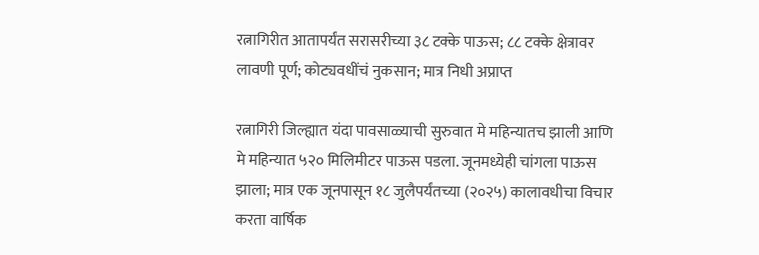रत्नागिरीत आतापर्यंत सरासरीच्या ३८ टक्के पाऊस; ८८ टक्के क्षेत्रावर लावणी पूर्ण; कोट्यवधींचं नुकसान; मात्र निधी अप्राप्त

रत्नागिरी जिल्ह्यात यंदा पावसाळ्याची सुरुवात मे महिन्यातच झाली आणि मे महिन्यात ५२० मिलिमीटर पाऊस पडला. जूनमध्येही चांगला पाऊस झाला; मात्र एक जूनपासून १८ जुलैपर्यंतच्या (२०२५) कालावधीचा विचार करता वार्षिक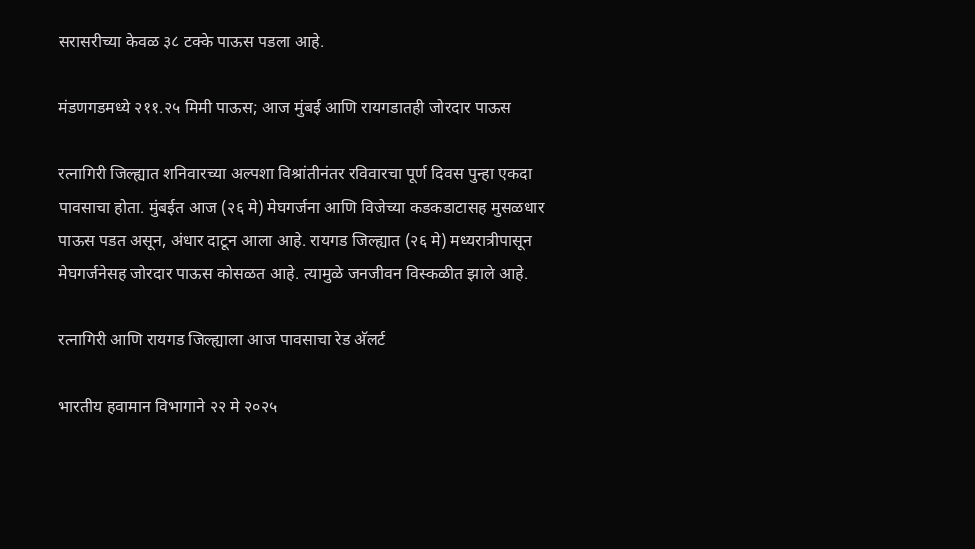सरासरीच्या केवळ ३८ टक्के पाऊस पडला आहे.

मंडणगडमध्ये २११.२५ मिमी पाऊस; आज मुंबई आणि रायगडातही जोरदार पाऊस

रत्नागिरी जिल्ह्यात शनिवारच्या अल्पशा विश्रांतीनंतर रविवारचा पूर्ण दिवस पुन्हा एकदा पावसाचा होता. मुंबईत आज (२६ मे) मेघगर्जना आणि विजेच्या कडकडाटासह मुसळधार पाऊस पडत असून, अंधार दाटून आला आहे. रायगड जिल्ह्यात (२६ मे) मध्यरात्रीपासून मेघगर्जनेसह जोरदार पाऊस कोसळत आहे. त्यामुळे जनजीवन विस्कळीत झाले आहे.

रत्नागिरी आणि रायगड जिल्ह्याला आज पावसाचा रेड अ‍ॅलर्ट

भारतीय हवामान विभागाने २२ मे २०२५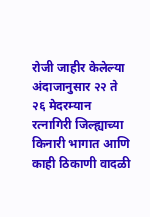रोजी जाहीर केलेल्या अंदाजानुसार २२ ते २६ मेदरम्यान रत्नागिरी जिल्ह्याच्या किनारी भागात आणि काही ठिकाणी वादळी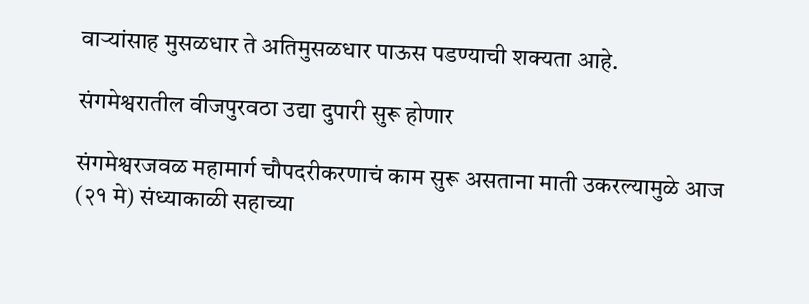वाऱ्यांसाह मुसळधार ते अतिमुसळधार पाऊस पडण्याची शक्यता आहे.

संगमेश्वरातील वीजपुरवठा उद्या दुपारी सुरू होणार

संगमेश्वरजवळ महामार्ग चौपदरीकरणाचं काम सुरू असताना माती उकरल्यामुळे आज (२१ मे) संध्याकाळी सहाच्या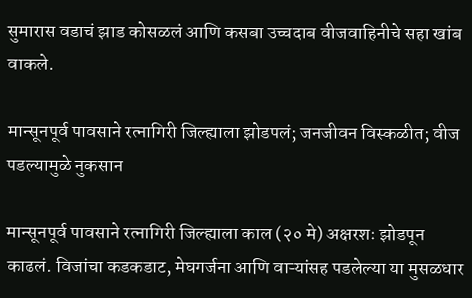सुमारास वडाचं झाड कोसळलं आणि कसबा उच्चदाब वीजवाहिनीचे सहा खांब वाकले.

मान्सूनपूर्व पावसाने रत्नागिरी जिल्ह्याला झोडपलं; जनजीवन विस्कळीत; वीज पडल्यामुळे नुकसान

मान्सूनपूर्व पावसाने रत्नागिरी जिल्ह्याला काल (२० मे) अक्षरशः झोडपून काढलं. विजांचा कडकडाट, मेघगर्जना आणि वाऱ्यांसह पडलेल्या या मुसळधार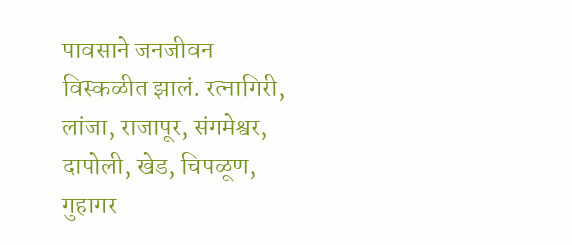पावसाने जनजीवन विस्कळीत झालं. रत्नागिरी, लांजा, राजापूर, संगमेश्वर, दापोली, खेड, चिपळूण, गुहागर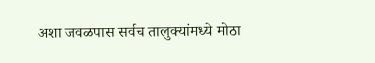अशा जवळपास सर्वच तालुक्यांमध्ये मोठा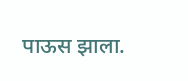पाऊस झाला.